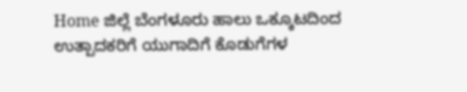Home ಜಿಲ್ಲೆ ಬೆಂಗಳೂರು ಹಾಲು ಒಕ್ಕೂಟದಿಂದ ಉತ್ಪಾದಕರಿಗೆ ಯುಗಾದಿಗೆ ಕೊಡುಗೆಗಳ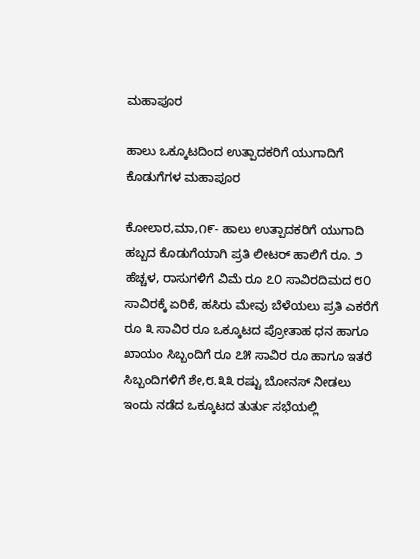ಮಹಾಪೂರ

ಹಾಲು ಒಕ್ಕೂಟದಿಂದ ಉತ್ಪಾದಕರಿಗೆ ಯುಗಾದಿಗೆ ಕೊಡುಗೆಗಳ ಮಹಾಪೂರ

ಕೋಲಾರ,ಮಾ,೧೯- ಹಾಲು ಉತ್ಪಾದಕರಿಗೆ ಯುಗಾದಿ ಹಬ್ಬದ ಕೊಡುಗೆಯಾಗಿ ಪ್ರತಿ ಲೀಟರ್ ಹಾಲಿಗೆ ರೂ. ೨ ಹೆಚ್ಚಳ, ರಾಸುಗಳಿಗೆ ವಿಮೆ ರೂ ೭೦ ಸಾವಿರದಿಮದ ೮೦ ಸಾವಿರಕ್ಕೆ ಏರಿಕೆ, ಹಸಿರು ಮೇವು ಬೆಳೆಯಲು ಪ್ರತಿ ಎಕರೆಗೆ ರೂ ೩ ಸಾವಿರ ರೂ ಒಕ್ಕೂಟದ ಪ್ರೋತಾಹ ಧನ ಹಾಗೂ ಖಾಯಂ ಸಿಬ್ಬಂದಿಗೆ ರೂ ೭೫ ಸಾವಿರ ರೂ ಹಾಗೂ ಇತರೆ ಸಿಬ್ಬಂದಿಗಳಿಗೆ ಶೇ,೮.೩೩ ರಷ್ಟು ಬೋನಸ್ ನೀಡಲು ಇಂದು ನಡೆದ ಒಕ್ಕೂಟದ ತುರ್ತು ಸಭೆಯಲ್ಲಿ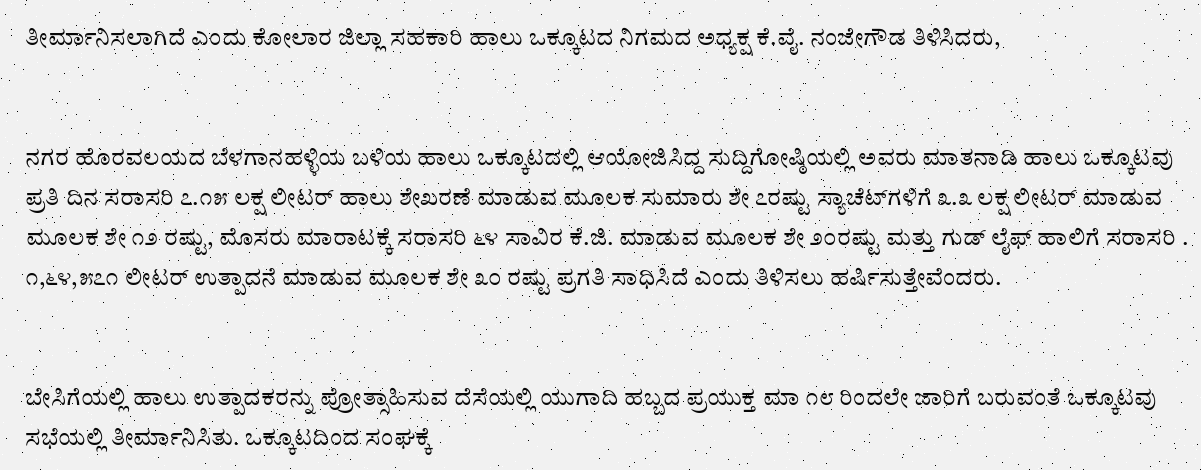ತೀರ್ಮಾನಿಸಲಾಗಿದೆ ಎಂದು ಕೋಲಾರ ಜಿಲ್ಲಾ ಸಹಕಾರಿ ಹಾಲು ಒಕ್ಕೂಟದ ನಿಗಮದ ಅಧ್ಯಕ್ಷ ಕೆ.ವೈ. ನಂಜೇಗೌಡ ತಿಳಿಸಿದರು,


ನಗರ ಹೊರವಲಯದ ಬೆಳಗಾನಹಳ್ಳಿಯ ಬಳಿಯ ಹಾಲು ಒಕ್ಕೂಟದಲ್ಲಿ ಆಯೋಜಿಸಿದ್ದ ಸುದ್ದಿಗೋಷ್ಠಿಯಲ್ಲಿ ಅವರು ಮಾತನಾಡಿ ಹಾಲು ಒಕ್ಕೂಟವು ಪ್ರತಿ ದಿನ ಸರಾಸರಿ ೭.೧೫ ಲಕ್ಷ ಲೀಟರ್ ಹಾಲು ಶೇಖರಣೆ ಮಾಡುವ ಮೂಲಕ ಸುಮಾರು ಶೇ ೭ರಷ್ಟು ಸ್ಯಾಚೆಟ್‌ಗಳಿಗೆ ೩.೩ ಲಕ್ಷ ಲೀಟರ್ ಮಾಡುವ ಮೂಲಕ ಶೇ ೧೨ ರಷ್ಟು, ಮೊಸರು ಮಾರಾಟಕ್ಕೆ ಸರಾಸರಿ ೬೪ ಸಾವಿರ ಕೆ.ಜಿ. ಮಾಡುವ ಮೂಲಕ ಶೇ ೨೦ರಷ್ಟು ಮತ್ತು ಗುಡ್ ಲೈಫ್ ಹಾಲಿಗೆ ಸರಾಸರಿ . ೧,೬೪,೫೭೧ ಲೀಟರ್ ಉತ್ಪಾದನೆ ಮಾಡುವ ಮೂಲಕ ಶೇ ೩೦ ರಷ್ಟು ಪ್ರಗತಿ ಸಾಧಿಸಿದೆ ಎಂದು ತಿಳಿಸಲು ಹರ್ಷಿಸುತ್ತೇವೆಂದರು.


ಬೇಸಿಗೆಯಲ್ಲಿ ಹಾಲು ಉತ್ಪಾದಕರನ್ನು ಪ್ರೋತ್ಸಾಹಿಸುವ ದೆಸೆಯಲ್ಲಿ ಯುಗಾದಿ ಹಬ್ಬದ ಪ್ರಯುಕ್ತ ಮಾ ೧೮ ರಿಂದಲೇ ಜಾರಿಗೆ ಬರುವಂತೆ ಒಕ್ಕೂಟವು ಸಭೆಯಲ್ಲಿ ತೀರ್ಮಾನಿಸಿತು. ಒಕ್ಕೂಟದಿಂದ ಸಂಘಕ್ಕೆ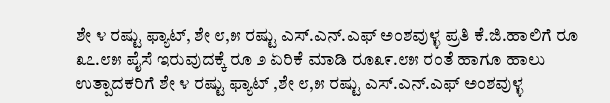ಶೇ ೪ ರಷ್ಟು ಫ್ಯಾಟ್, ಶೇ ೮,೫ ರಷ್ಟು ಎಸ್.ಎನ್.ಎಫ್ ಅಂಶವುಳ್ಳ ಪ್ರತಿ ಕೆ.ಜಿ.ಹಾಲಿಗೆ ರೂ ೩೭.೮೫ ಪೈಸೆ ಇರುವುದಕ್ಕೆ ರೂ ೨ ಏರಿಕೆ ಮಾಡಿ ರೂ೩೯.೮೫ ರಂತೆ ಹಾಗೂ ಹಾಲು ಉತ್ಪಾದಕರಿಗೆ ಶೇ ೪ ರಷ್ಟು ಫ್ಯಾಟ್ ,ಶೇ ೮,೫ ರಷ್ಟು ಎಸ್.ಎನ್.ಎಫ್ ಅಂಶವುಳ್ಳ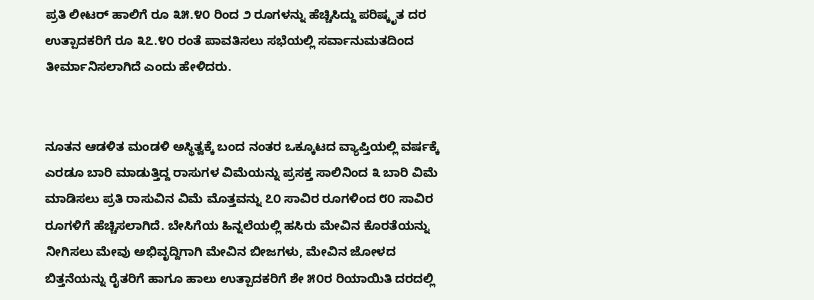ಪ್ರತಿ ಲೀಟರ್ ಹಾಲಿಗೆ ರೂ ೩೫.೪೦ ರಿಂದ ೨ ರೂಗಳನ್ನು ಹೆಚ್ಚಿಸಿದ್ದು ಪರಿಷ್ಕೃತ ದರ ಉತ್ಪಾದಕರಿಗೆ ರೂ ೩೭.೪೦ ರಂತೆ ಪಾವತಿಸಲು ಸಭೆಯಲ್ಲಿ ಸರ್ವಾನುಮತದಿಂದ ತೀರ್ಮಾನಿಸಲಾಗಿದೆ ಎಂದು ಹೇಳಿದರು.


ನೂತನ ಆಡಳಿತ ಮಂಡಳಿ ಅಸ್ಥಿತ್ವಕ್ಕೆ ಬಂದ ನಂತರ ಒಕ್ಕೂಟದ ವ್ಯಾಪ್ತಿಯಲ್ಲಿ ವರ್ಷಕ್ಕೆ ಎರಡೂ ಬಾರಿ ಮಾಡುತ್ತಿದ್ದ ರಾಸುಗಳ ವಿಮೆಯನ್ನು ಪ್ರಸಕ್ತ ಸಾಲಿನಿಂದ ೩ ಬಾರಿ ವಿಮೆ ಮಾಡಿಸಲು ಪ್ರತಿ ರಾಸುವಿನ ವಿಮೆ ಮೊತ್ತವನ್ನು ೭೦ ಸಾವಿರ ರೂಗಳಿಂದ ೮೦ ಸಾವಿರ ರೂಗಳಿಗೆ ಹೆಚ್ಚಿಸಲಾಗಿದೆ. ಬೇಸಿಗೆಯ ಹಿನ್ನಲೆಯಲ್ಲಿ ಹಸಿರು ಮೇವಿನ ಕೊರತೆಯನ್ನು ನೀಗಿಸಲು ಮೇವು ಅಭಿವೃದ್ದಿಗಾಗಿ ಮೇವಿನ ಬೀಜಗಳು, ಮೇವಿನ ಜೋಳದ ಬಿತ್ತನೆಯನ್ನು ರೈತರಿಗೆ ಹಾಗೂ ಹಾಲು ಉತ್ಪಾದಕರಿಗೆ ಶೇ ೫೦ರ ರಿಯಾಯಿತಿ ದರದಲ್ಲಿ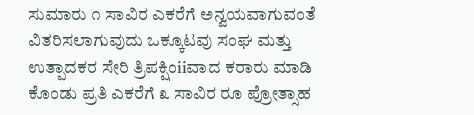ಸುಮಾರು ೧ ಸಾವಿರ ಎಕರೆಗೆ ಅನ್ವಯವಾಗುವಂತೆ ವಿತರಿಸಲಾಗುವುದು ಒಕ್ಕೂಟವು ಸಂಘ ಮತ್ತು ಉತ್ಪಾದಕರ ಸೇರಿ ತ್ರಿಪಕ್ಷಿಂiiವಾದ ಕರಾರು ಮಾಡಿ ಕೊಂಡು ಪ್ರತಿ ಎಕರೆಗೆ ೩ ಸಾವಿರ ರೂ ಪ್ರೋತ್ಸಾಹ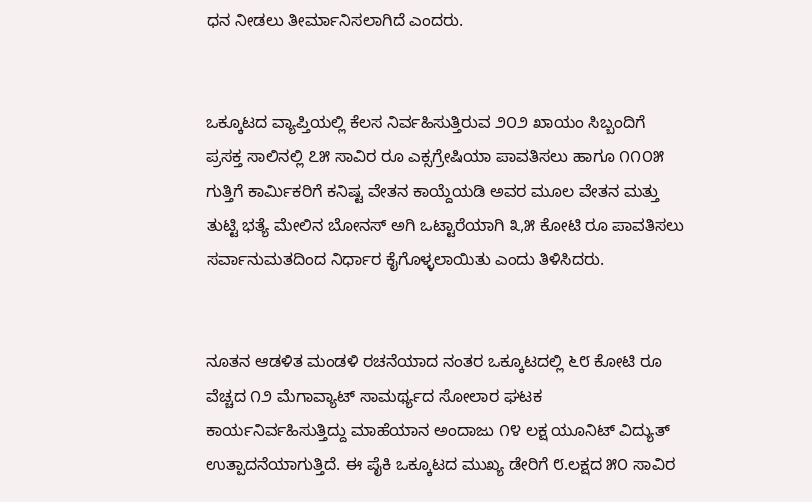ಧನ ನೀಡಲು ತೀರ್ಮಾನಿಸಲಾಗಿದೆ ಎಂದರು.


ಒಕ್ಕೂಟದ ವ್ಯಾಪ್ತಿಯಲ್ಲಿ ಕೆಲಸ ನಿರ್ವಹಿಸುತ್ತಿರುವ ೨೦೨ ಖಾಯಂ ಸಿಬ್ಬಂದಿಗೆ ಪ್ರಸಕ್ತ ಸಾಲಿನಲ್ಲಿ ೭೫ ಸಾವಿರ ರೂ ಎಕ್ಸಗ್ರೇಷಿಯಾ ಪಾವತಿಸಲು ಹಾಗೂ ೧೧೦೫ ಗುತ್ತಿಗೆ ಕಾರ್ಮಿಕರಿಗೆ ಕನಿಷ್ಟ ವೇತನ ಕಾಯ್ದೆಯಡಿ ಅವರ ಮೂಲ ವೇತನ ಮತ್ತು ತುಟ್ಟಿ ಭತ್ಯೆ ಮೇಲಿನ ಬೋನಸ್ ಅಗಿ ಒಟ್ಟಾರೆಯಾಗಿ ೩,೫ ಕೋಟಿ ರೂ ಪಾವತಿಸಲು ಸರ್ವಾನುಮತದಿಂದ ನಿರ್ಧಾರ ಕೈಗೊಳ್ಳಲಾಯಿತು ಎಂದು ತಿಳಿಸಿದರು.


ನೂತನ ಆಡಳಿತ ಮಂಡಳಿ ರಚನೆಯಾದ ನಂತರ ಒಕ್ಕೂಟದಲ್ಲಿ ೬೮ ಕೋಟಿ ರೂ ವೆಚ್ಚದ ೧೨ ಮೆಗಾವ್ಯಾಟ್ ಸಾಮರ್ಥ್ಯದ ಸೋಲಾರ ಘಟಕ ಕಾರ್ಯನಿರ್ವಹಿಸುತ್ತಿದ್ದು ಮಾಹೆಯಾನ ಅಂದಾಜು ೧೪ ಲಕ್ಷ ಯೂನಿಟ್ ವಿದ್ಯುತ್ ಉತ್ಪಾದನೆಯಾಗುತ್ತಿದೆ. ಈ ಪೈಕಿ ಒಕ್ಕೂಟದ ಮುಖ್ಯ ಡೇರಿಗೆ ೮.ಲಕ್ಷದ ೫೦ ಸಾವಿರ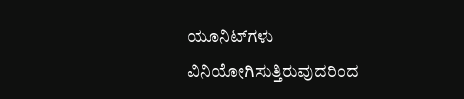ಯೂನಿಟ್‌ಗಳು ವಿನಿಯೋಗಿಸುತ್ತಿರುವುದರಿಂದ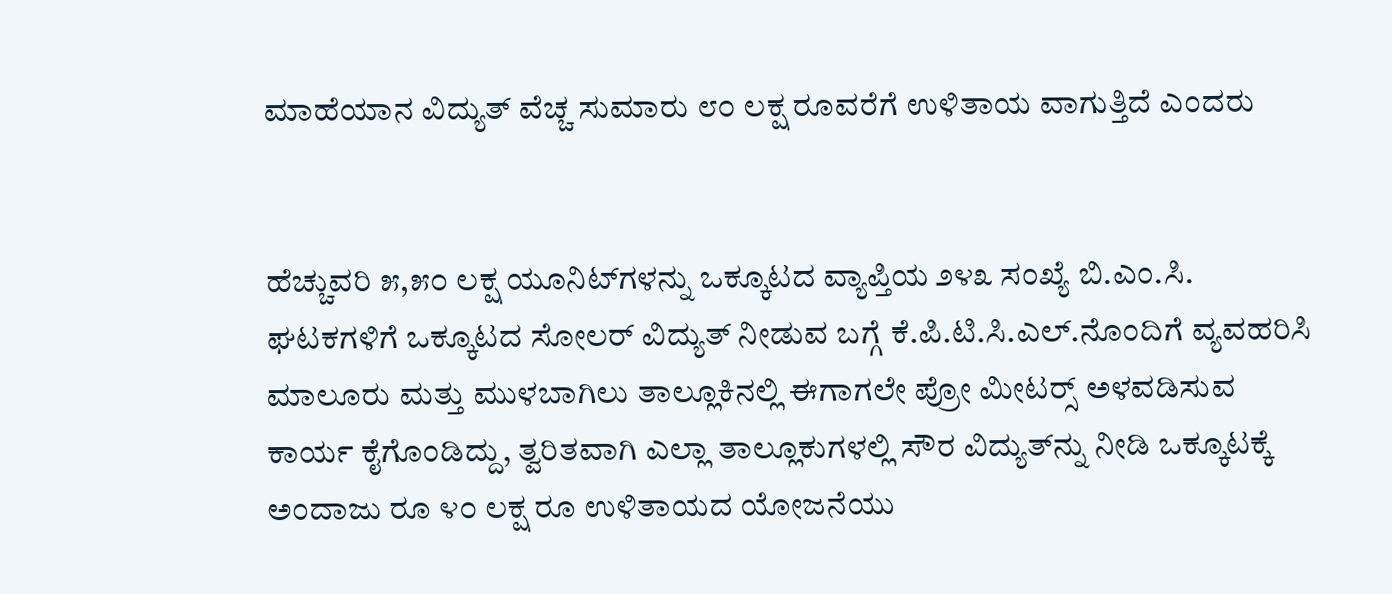ಮಾಹೆಯಾನ ವಿದ್ಯುತ್ ವೆಚ್ಚ ಸುಮಾರು ೮೦ ಲಕ್ಷ ರೂವರೆಗೆ ಉಳಿತಾಯ ವಾಗುತ್ತಿದೆ ಎಂದರು


ಹೆಚ್ಚುವರಿ ೫,೫೦ ಲಕ್ಷ ಯೂನಿಟ್‌ಗಳನ್ನು ಒಕ್ಕೂಟದ ವ್ಯಾಪ್ತಿಯ ೨೪೩ ಸಂಖ್ಯೆ ಬಿ.ಎಂ.ಸಿ. ಘಟಕಗಳಿಗೆ ಒಕ್ಕೂಟದ ಸೋಲರ್ ವಿದ್ಯುತ್ ನೀಡುವ ಬಗ್ಗೆ ಕೆ.ಪಿ.ಟಿ.ಸಿ.ಎಲ್.ನೊಂದಿಗೆ ವ್ಯವಹರಿಸಿ ಮಾಲೂರು ಮತ್ತು ಮುಳಬಾಗಿಲು ತಾಲ್ಲೂಕಿನಲ್ಲಿ ಈಗಾಗಲೇ ಪ್ರೋ ಮೀಟರ್‍ಸ್ ಅಳವಡಿಸುವ ಕಾರ್ಯ ಕೈಗೊಂಡಿದ್ದು, ತ್ವರಿತವಾಗಿ ಎಲ್ಲಾ ತಾಲ್ಲೂಕುಗಳಲ್ಲಿ ಸೌರ ವಿದ್ಯುತ್‌ನ್ನು ನೀಡಿ ಒಕ್ಕೂಟಕ್ಕೆ ಅಂದಾಜು ರೂ ೪೦ ಲಕ್ಷ ರೂ ಉಳಿತಾಯದ ಯೋಜನೆಯು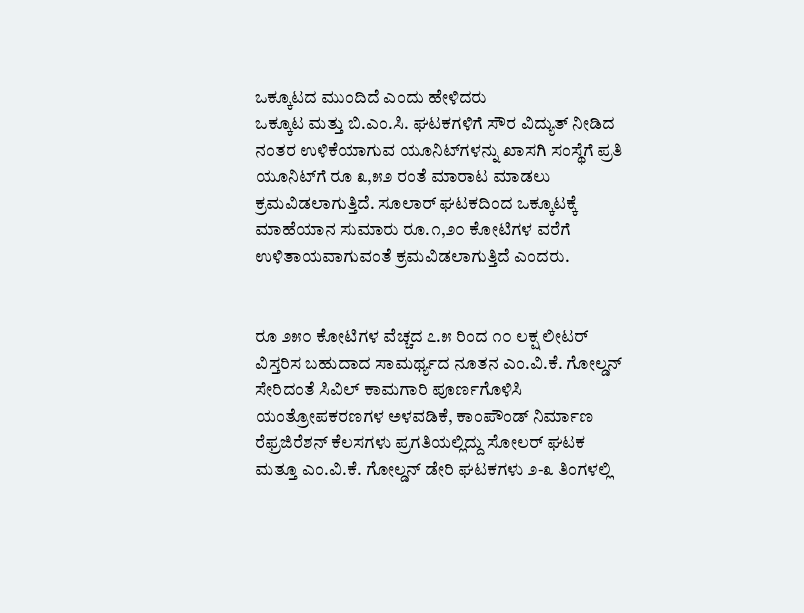ಒಕ್ಕೂಟದ ಮುಂದಿದೆ ಎಂದು ಹೇಳಿದರು
ಒಕ್ಕೂಟ ಮತ್ತು ಬಿ.ಎಂ.ಸಿ. ಘಟಕಗಳಿಗೆ ಸೌರ ವಿದ್ಯುತ್ ನೀಡಿದ ನಂತರ ಉಳಿಕೆಯಾಗುವ ಯೂನಿಟ್‌ಗಳನ್ನು ಖಾಸಗಿ ಸಂಸ್ಥೆಗೆ ಪ್ರತಿ ಯೂನಿಟ್‌ಗೆ ರೂ ೩,೫೨ ರಂತೆ ಮಾರಾಟ ಮಾಡಲು ಕ್ರಮವಿಡಲಾಗುತ್ತಿದೆ. ಸೂಲಾರ್ ಘಟಕದಿಂದ ಒಕ್ಕೂಟಕ್ಕೆ ಮಾಹೆಯಾನ ಸುಮಾರು ರೂ.೧,೨೦ ಕೋಟಿಗಳ ವರೆಗೆ ಉಳಿತಾಯವಾಗುವಂತೆ ಕ್ರಮವಿಡಲಾಗುತ್ತಿದೆ ಎಂದರು.


ರೂ ೨೫೦ ಕೋಟಿಗಳ ವೆಚ್ಚದ ೭.೫ ರಿಂದ ೧೦ ಲಕ್ಷ ಲೀಟರ್ ವಿಸ್ತರಿಸ ಬಹುದಾದ ಸಾಮರ್ಥ್ಯದ ನೂತನ ಎಂ.ವಿ.ಕೆ. ಗೋಲ್ಡನ್ ಸೇರಿದಂತೆ ಸಿವಿಲ್ ಕಾಮಗಾರಿ ಪೂರ್ಣಗೊಳಿಸಿ ಯಂತ್ರೋಪಕರಣಗಳ ಅಳವಡಿಕೆ, ಕಾಂಪೌಂಡ್ ನಿರ್ಮಾಣ ರೆಫ್ರಜಿರೆಶನ್ ಕೆಲಸಗಳು ಪ್ರಗತಿಯಲ್ಲಿದ್ದು ಸೋಲರ್ ಘಟಕ ಮತ್ತೂ ಎಂ.ವಿ.ಕೆ. ಗೋಲ್ಡನ್ ಡೇರಿ ಘಟಕಗಳು ೨-೩ ತಿಂಗಳಲ್ಲಿ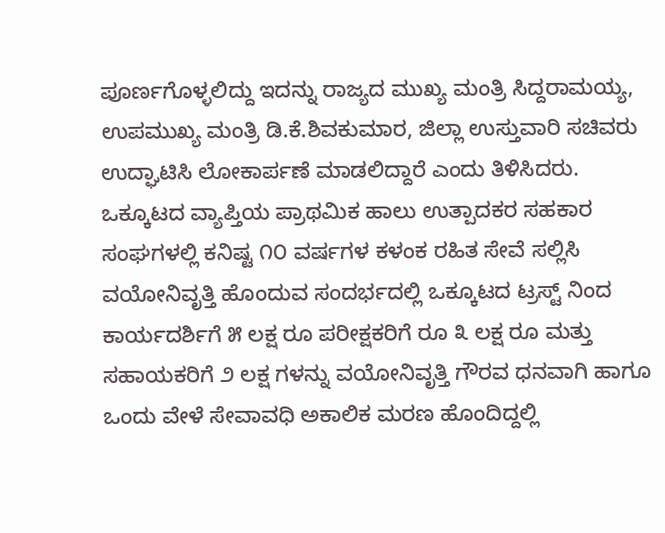ಪೂರ್ಣಗೊಳ್ಳಲಿದ್ದು ಇದನ್ನು ರಾಜ್ಯದ ಮುಖ್ಯ ಮಂತ್ರಿ ಸಿದ್ದರಾಮಯ್ಯ, ಉಪಮುಖ್ಯ ಮಂತ್ರಿ ಡಿ.ಕೆ.ಶಿವಕುಮಾರ, ಜಿಲ್ಲಾ ಉಸ್ತುವಾರಿ ಸಚಿವರು ಉದ್ಘಾಟಿಸಿ ಲೋಕಾರ್ಪಣೆ ಮಾಡಲಿದ್ದಾರೆ ಎಂದು ತಿಳಿಸಿದರು.
ಒಕ್ಕೂಟದ ವ್ಯಾಪ್ತಿಯ ಪ್ರಾಥಮಿಕ ಹಾಲು ಉತ್ಪಾದಕರ ಸಹಕಾರ ಸಂಘಗಳಲ್ಲಿ ಕನಿಷ್ಟ ೧೦ ವರ್ಷಗಳ ಕಳಂಕ ರಹಿತ ಸೇವೆ ಸಲ್ಲಿಸಿ ವಯೋನಿವೃತ್ತಿ ಹೊಂದುವ ಸಂದರ್ಭದಲ್ಲಿ ಒಕ್ಕೂಟದ ಟ್ರಸ್ಟ್ ನಿಂದ ಕಾರ್ಯದರ್ಶಿಗೆ ೫ ಲಕ್ಷ ರೂ ಪರೀಕ್ಷಕರಿಗೆ ರೂ ೩ ಲಕ್ಷ ರೂ ಮತ್ತು ಸಹಾಯಕರಿಗೆ ೨ ಲಕ್ಷ ಗಳನ್ನು ವಯೋನಿವೃತ್ತಿ ಗೌರವ ಧನವಾಗಿ ಹಾಗೂ ಒಂದು ವೇಳೆ ಸೇವಾವಧಿ ಅಕಾಲಿಕ ಮರಣ ಹೊಂದಿದ್ದಲ್ಲಿ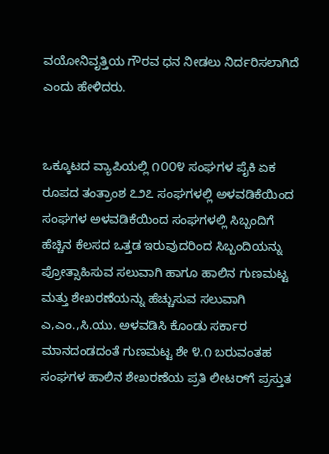ವಯೋನಿವೃತ್ತಿಯ ಗೌರವ ಧನ ನೀಡಲು ನಿರ್ದರಿಸಲಾಗಿದೆ ಎಂದು ಹೇಳಿದರು.


ಒಕ್ಕೂಟದ ವ್ಯಾಪಿಯಲ್ಲಿ ೧೦೦೪ ಸಂಘಗಳ ಪೈಕಿ ಏಕ ರೂಪದ ತಂತ್ರಾಂಶ ೭೨೭ ಸಂಘಗಳಲ್ಲಿ ಅಳವಡಿಕೆಯಿಂದ ಸಂಘಗಳ ಅಳವಡಿಕೆಯಿಂದ ಸಂಘಗಳಲ್ಲಿ ಸಿಬ್ಬಂದಿಗೆ ಹೆಚ್ಚಿನ ಕೆಲಸದ ಒತ್ತಡ ಇರುವುದರಿಂದ ಸಿಬ್ಬಂದಿಯನ್ನು ಪ್ರೋತ್ಸಾಹಿಸುವ ಸಲುವಾಗಿ ಹಾಗೂ ಹಾಲಿನ ಗುಣಮಟ್ಟ ಮತ್ತು ಶೇಖರಣೆಯನ್ನು ಹೆಚ್ಚುಸುವ ಸಲುವಾಗಿ ಎ,ಎಂ.,ಸಿ.ಯು. ಅಳವಡಿಸಿ ಕೊಂಡು ಸರ್ಕಾರ ಮಾನದಂಡದಂತೆ ಗುಣಮಟ್ಟ ಶೇ ೪.೧ ಬರುವಂತಹ ಸಂಘಗಳ ಹಾಲಿನ ಶೇಖರಣೆಯ ಪ್ರತಿ ಲೀಟರ್‌ಗೆ ಪ್ರಸ್ತುತ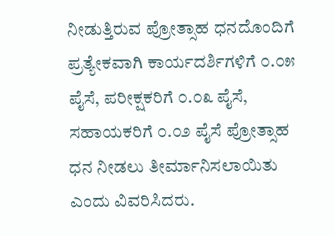ನೀಡುತ್ತಿರುವ ಪ್ರೋತ್ಸಾಹ ಧನದೊಂದಿಗೆ ಪ್ರತ್ಯೇಕವಾಗಿ ಕಾರ್ಯದರ್ಶಿಗಳಿಗೆ ೦.೦೫ ಪೈಸೆ, ಪರೀಕ್ಷಕರಿಗೆ ೦.೦೩ ಪೈಸೆ, ಸಹಾಯಕರಿಗೆ ೦.೦೨ ಪೈಸೆ ಪ್ರೋತ್ಸಾಹ ಧನ ನೀಡಲು ತೀರ್ಮಾನಿಸಲಾಯಿತು ಎಂದು ವಿವರಿಸಿದರು.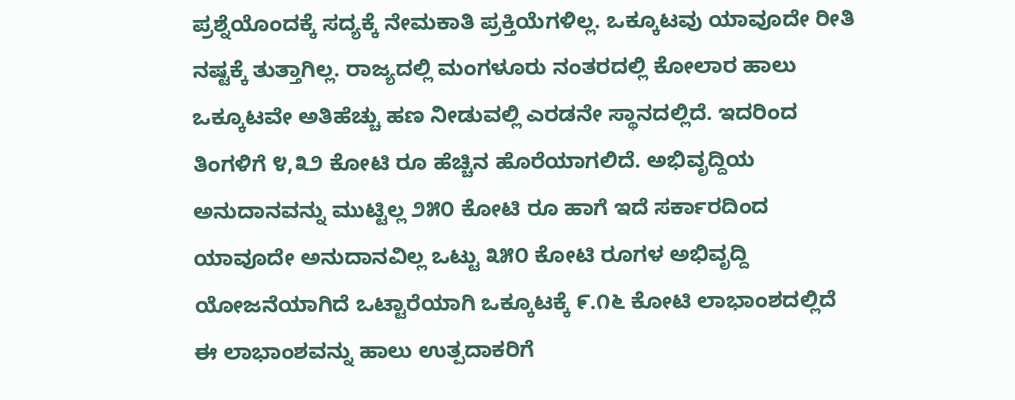ಪ್ರಶ್ನೆಯೊಂದಕ್ಕೆ ಸದ್ಯಕ್ಕೆ ನೇಮಕಾತಿ ಪ್ರಕ್ತಿಯೆಗಳಿಲ್ಲ. ಒಕ್ಕೂಟವು ಯಾವೂದೇ ರೀತಿ ನಷ್ಟಕ್ಕೆ ತುತ್ತಾಗಿಲ್ಲ. ರಾಜ್ಯದಲ್ಲಿ ಮಂಗಳೂರು ನಂತರದಲ್ಲಿ ಕೋಲಾರ ಹಾಲು ಒಕ್ಕೂಟವೇ ಅತಿಹೆಚ್ಚು ಹಣ ನೀಡುವಲ್ಲಿ ಎರಡನೇ ಸ್ಥಾನದಲ್ಲಿದೆ. ಇದರಿಂದ ತಿಂಗಳಿಗೆ ೪,೩೨ ಕೋಟಿ ರೂ ಹೆಚ್ಚಿನ ಹೊರೆಯಾಗಲಿದೆ. ಅಭಿವೃದ್ದಿಯ ಅನುದಾನವನ್ನು ಮುಟ್ಟಿಲ್ಲ ೨೫೦ ಕೋಟಿ ರೂ ಹಾಗೆ ಇದೆ ಸರ್ಕಾರದಿಂದ ಯಾವೂದೇ ಅನುದಾನವಿಲ್ಲ ಒಟ್ಟು ೩೫೦ ಕೋಟಿ ರೂಗಳ ಅಭಿವೃದ್ದಿ ಯೋಜನೆಯಾಗಿದೆ ಒಟ್ಟಾರೆಯಾಗಿ ಒಕ್ಕೂಟಕ್ಕೆ ೯.೧೬ ಕೋಟಿ ಲಾಭಾಂಶದಲ್ಲಿದೆ ಈ ಲಾಭಾಂಶವನ್ನು ಹಾಲು ಉತ್ಪದಾಕರಿಗೆ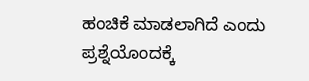ಹಂಚಿಕೆ ಮಾಡಲಾಗಿದೆ ಎಂದು ಪ್ರಶ್ನೆಯೊಂದಕ್ಕೆ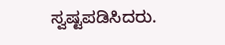ಸ್ವಷ್ಟಪಡಿಸಿದರು.